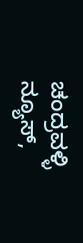ಚಂದ್ರವಳ್ಳಿ ನ್ಯೂಸ್,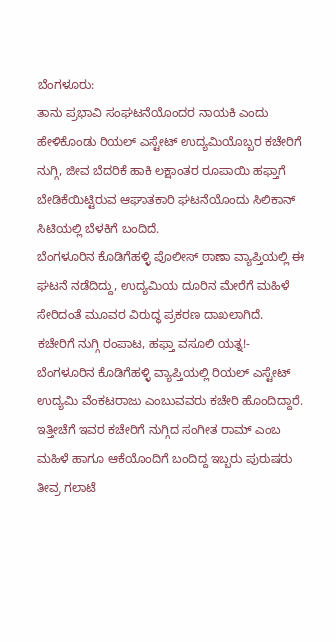ಬೆಂಗಳೂರು:
ತಾನು ಪ್ರಭಾವಿ ಸಂಘಟನೆಯೊಂದರ ನಾಯಕಿ ಎಂದು ಹೇಳಿಕೊಂಡು ರಿಯಲ್ ಎಸ್ಟೇಟ್ ಉದ್ಯಮಿಯೊಬ್ಬರ ಕಚೇರಿಗೆ ನುಗ್ಗಿ, ಜೀವ ಬೆದರಿಕೆ ಹಾಕಿ ಲಕ್ಷಾಂತರ ರೂಪಾಯಿ ಹಫ್ತಾಗೆ ಬೇಡಿಕೆಯಿಟ್ಟಿರುವ ಆಘಾತಕಾರಿ ಘಟನೆಯೊಂದು ಸಿಲಿಕಾನ್ ಸಿಟಿಯಲ್ಲಿ ಬೆಳಕಿಗೆ ಬಂದಿದೆ.
ಬೆಂಗಳೂರಿನ ಕೊಡಿಗೆಹಳ್ಳಿ ಪೊಲೀಸ್ ಠಾಣಾ ವ್ಯಾಪ್ತಿಯಲ್ಲಿ ಈ ಘಟನೆ ನಡೆದಿದ್ದು, ಉದ್ಯಮಿಯ ದೂರಿನ ಮೇರೆಗೆ ಮಹಿಳೆ ಸೇರಿದಂತೆ ಮೂವರ ವಿರುದ್ಧ ಪ್ರಕರಣ ದಾಖಲಾಗಿದೆ.
ಕಚೇರಿಗೆ ನುಗ್ಗಿ ರಂಪಾಟ, ಹಫ್ತಾ ವಸೂಲಿ ಯತ್ನ!-
ಬೆಂಗಳೂರಿನ ಕೊಡಿಗೆಹಳ್ಳಿ ವ್ಯಾಪ್ತಿಯಲ್ಲಿ ರಿಯಲ್ ಎಸ್ಟೇಟ್ ಉದ್ಯಮಿ ವೆಂಕಟರಾಜು ಎಂಬುವವರು ಕಚೇರಿ ಹೊಂದಿದ್ದಾರೆ. ಇತ್ತೀಚೆಗೆ ಇವರ ಕಚೇರಿಗೆ ನುಗ್ಗಿದ ಸಂಗೀತ ರಾಮ್ ಎಂಬ ಮಹಿಳೆ ಹಾಗೂ ಆಕೆಯೊಂದಿಗೆ ಬಂದಿದ್ದ ಇಬ್ಬರು ಪುರುಷರು ತೀವ್ರ ಗಲಾಟೆ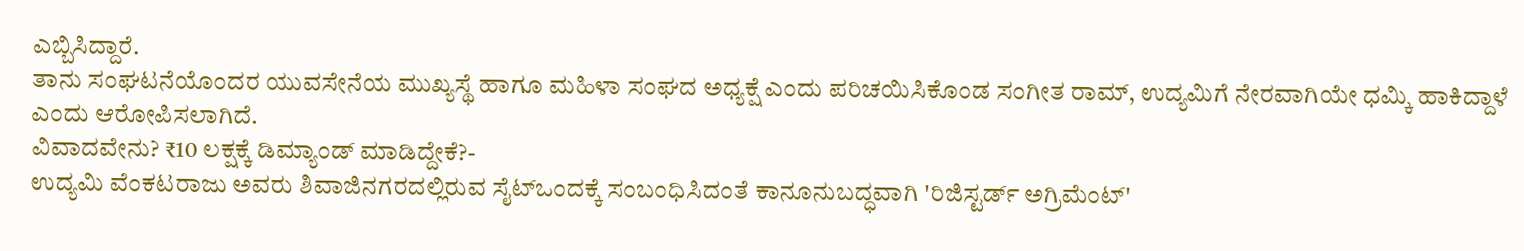ಎಬ್ಬಿಸಿದ್ದಾರೆ.
ತಾನು ಸಂಘಟನೆಯೊಂದರ ಯುವಸೇನೆಯ ಮುಖ್ಯಸ್ಥೆ ಹಾಗೂ ಮಹಿಳಾ ಸಂಘದ ಅಧ್ಯಕ್ಷೆ ಎಂದು ಪರಿಚಯಿಸಿಕೊಂಡ ಸಂಗೀತ ರಾಮ್, ಉದ್ಯಮಿಗೆ ನೇರವಾಗಿಯೇ ಧಮ್ಕಿ ಹಾಕಿದ್ದಾಳೆ ಎಂದು ಆರೋಪಿಸಲಾಗಿದೆ.
ವಿವಾದವೇನು? ₹10 ಲಕ್ಷಕ್ಕೆ ಡಿಮ್ಯಾಂಡ್ ಮಾಡಿದ್ದೇಕೆ?-
ಉದ್ಯಮಿ ವೆಂಕಟರಾಜು ಅವರು ಶಿವಾಜಿನಗರದಲ್ಲಿರುವ ಸೈಟ್ಒಂದಕ್ಕೆ ಸಂಬಂಧಿಸಿದಂತೆ ಕಾನೂನುಬದ್ಧವಾಗಿ 'ರಿಜಿಸ್ಟರ್ಡ್ ಅಗ್ರಿಮೆಂಟ್'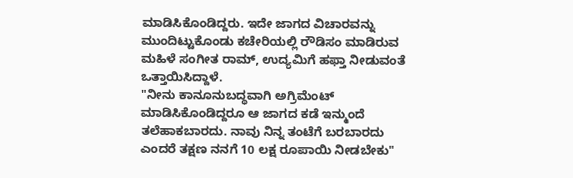ಮಾಡಿಸಿಕೊಂಡಿದ್ದರು. ಇದೇ ಜಾಗದ ವಿಚಾರವನ್ನು ಮುಂದಿಟ್ಟುಕೊಂಡು ಕಚೇರಿಯಲ್ಲಿ ರೌಡಿಸಂ ಮಾಡಿರುವ ಮಹಿಳೆ ಸಂಗೀತ ರಾಮ್, ಉದ್ಯಮಿಗೆ ಹಫ್ತಾ ನೀಡುವಂತೆ ಒತ್ತಾಯಿಸಿದ್ದಾಳೆ.
"ನೀನು ಕಾನೂನುಬದ್ಧವಾಗಿ ಅಗ್ರಿಮೆಂಟ್ ಮಾಡಿಸಿಕೊಂಡಿದ್ದರೂ ಆ ಜಾಗದ ಕಡೆ ಇನ್ಮುಂದೆ ತಲೆಹಾಕಬಾರದು. ನಾವು ನಿನ್ನ ತಂಟೆಗೆ ಬರಬಾರದು ಎಂದರೆ ತಕ್ಷಣ ನನಗೆ 10 ಲಕ್ಷ ರೂಪಾಯಿ ನೀಡಬೇಕು"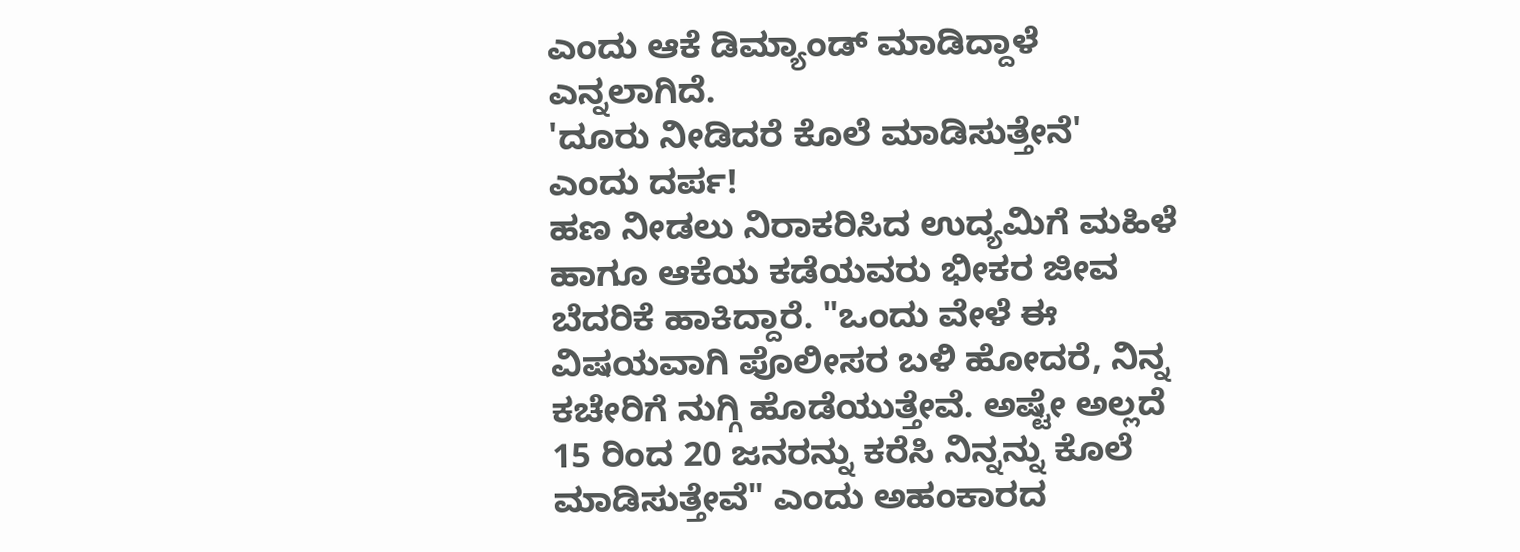ಎಂದು ಆಕೆ ಡಿಮ್ಯಾಂಡ್ ಮಾಡಿದ್ದಾಳೆ ಎನ್ನಲಾಗಿದೆ.
'ದೂರು ನೀಡಿದರೆ ಕೊಲೆ ಮಾಡಿಸುತ್ತೇನೆ' ಎಂದು ದರ್ಪ!
ಹಣ ನೀಡಲು ನಿರಾಕರಿಸಿದ ಉದ್ಯಮಿಗೆ ಮಹಿಳೆ ಹಾಗೂ ಆಕೆಯ ಕಡೆಯವರು ಭೀಕರ ಜೀವ ಬೆದರಿಕೆ ಹಾಕಿದ್ದಾರೆ. "ಒಂದು ವೇಳೆ ಈ ವಿಷಯವಾಗಿ ಪೊಲೀಸರ ಬಳಿ ಹೋದರೆ, ನಿನ್ನ ಕಚೇರಿಗೆ ನುಗ್ಗಿ ಹೊಡೆಯುತ್ತೇವೆ. ಅಷ್ಟೇ ಅಲ್ಲದೆ 15 ರಿಂದ 20 ಜನರನ್ನು ಕರೆಸಿ ನಿನ್ನನ್ನು ಕೊಲೆ ಮಾಡಿಸುತ್ತೇವೆ" ಎಂದು ಅಹಂಕಾರದ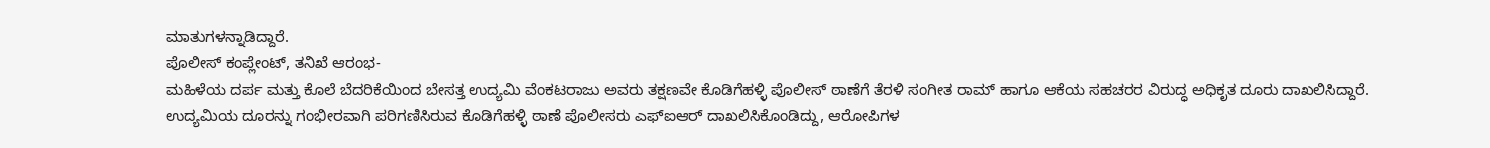ಮಾತುಗಳನ್ನಾಡಿದ್ದಾರೆ.
ಪೊಲೀಸ್ ಕಂಪ್ಲೇಂಟ್, ತನಿಖೆ ಆರಂಭ-
ಮಹಿಳೆಯ ದರ್ಪ ಮತ್ತು ಕೊಲೆ ಬೆದರಿಕೆಯಿಂದ ಬೇಸತ್ತ ಉದ್ಯಮಿ ವೆಂಕಟರಾಜು ಅವರು ತಕ್ಷಣವೇ ಕೊಡಿಗೆಹಳ್ಳಿ ಪೊಲೀಸ್ ಠಾಣೆಗೆ ತೆರಳಿ ಸಂಗೀತ ರಾಮ್ ಹಾಗೂ ಆಕೆಯ ಸಹಚರರ ವಿರುದ್ಧ ಅಧಿಕೃತ ದೂರು ದಾಖಲಿಸಿದ್ದಾರೆ. ಉದ್ಯಮಿಯ ದೂರನ್ನು ಗಂಭೀರವಾಗಿ ಪರಿಗಣಿಸಿರುವ ಕೊಡಿಗೆಹಳ್ಳಿ ಠಾಣೆ ಪೊಲೀಸರು ಎಫ್ಐಆರ್ ದಾಖಲಿಸಿಕೊಂಡಿದ್ದು, ಆರೋಪಿಗಳ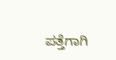ಪತ್ತೆಗಾಗಿ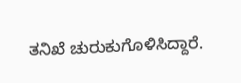ತನಿಖೆ ಚುರುಕುಗೊಳಿಸಿದ್ದಾರೆ.